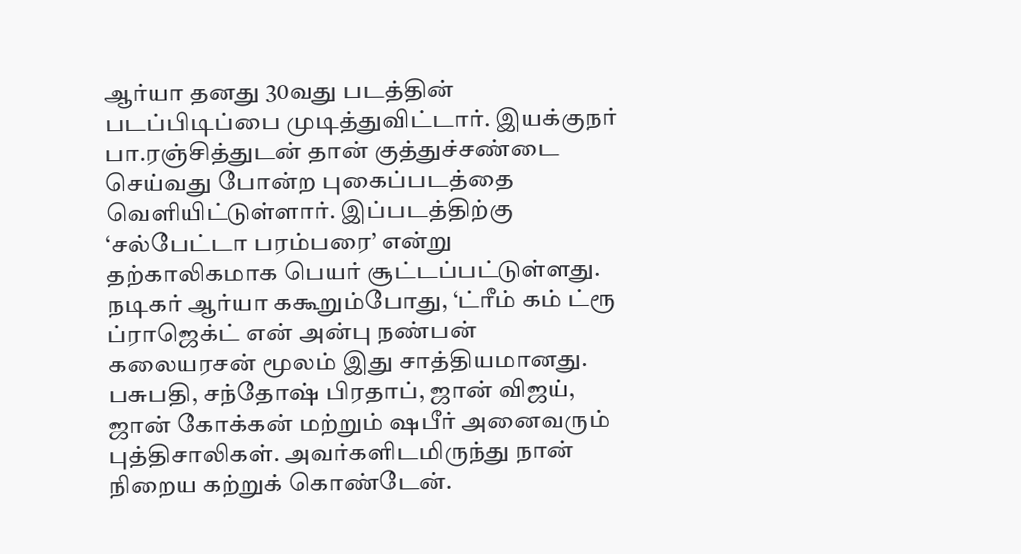ஆர்யா தனது 30வது படத்தின் படப்பிடிப்பை முடித்துவிட்டார். இயக்குநர் பா.ரஞ்சித்துடன் தான் குத்துச்சண்டை செய்வது போன்ற புகைப்படத்தை வெளியிட்டுள்ளார். இப்படத்திற்கு ‘சல்பேட்டா பரம்பரை’ என்று தற்காலிகமாக பெயர் சூட்டப்பட்டுள்ளது.
நடிகர் ஆர்யா ககூறும்போது, ‘ட்ரீம் கம் ட்ரூ ப்ராஜெக்ட் என் அன்பு நண்பன் கலையரசன் மூலம் இது சாத்தியமானது. பசுபதி, சந்தோஷ் பிரதாப், ஜான் விஜய், ஜான் கோக்கன் மற்றும் ஷபீர் அனைவரும் புத்திசாலிகள். அவர்களிடமிருந்து நான் நிறைய கற்றுக் கொண்டேன்.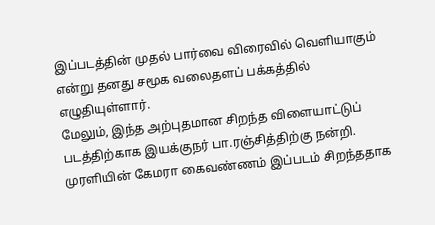இப்படத்தின் முதல் பார்வை விரைவில் வெளியாகும் என்று தனது சமூக வலைதளப் பக்கத்தில் எழுதியுள்ளார்.
மேலும், இந்த அற்புதமான சிறந்த விளையாட்டுப் படத்திற்காக இயக்குநர் பா.ரஞ்சித்திற்கு நன்றி. முரளியின் கேமரா கைவண்ணம் இப்படம் சிறந்ததாக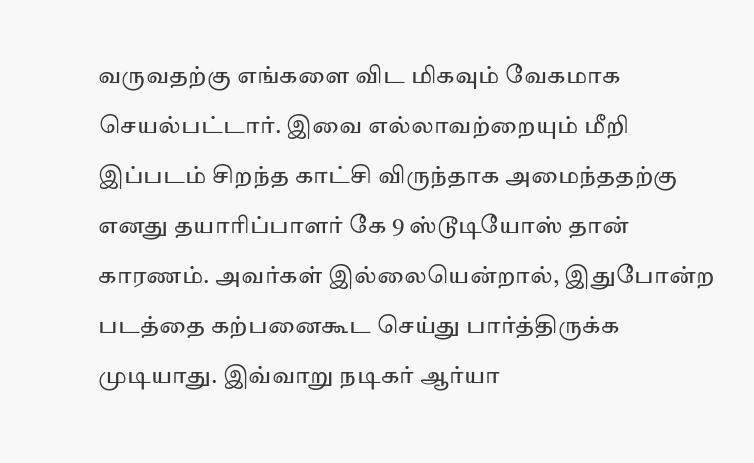வருவதற்கு எங்களை விட மிகவும் வேகமாக செயல்பட்டார். இவை எல்லாவற்றையும் மீறி இப்படம் சிறந்த காட்சி விருந்தாக அமைந்ததற்கு எனது தயாரிப்பாளர் கே 9 ஸ்டூடியோஸ் தான் காரணம். அவர்கள் இல்லையென்றால், இதுபோன்ற படத்தை கற்பனைகூட செய்து பார்த்திருக்க முடியாது. இவ்வாறு நடிகர் ஆர்யா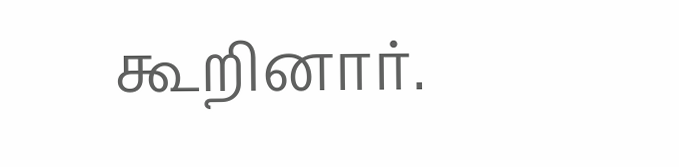கூறினார்.